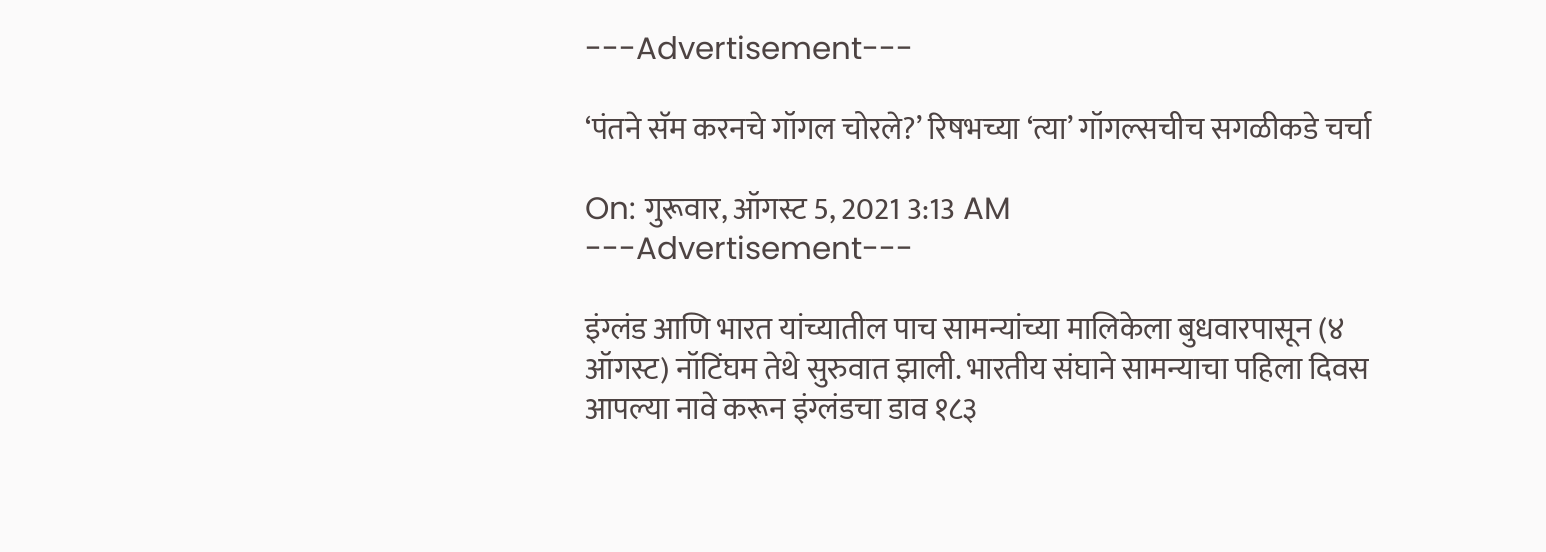---Advertisement---

‘पंतने सॅम करनचे गॉगल चोरले?’ रिषभच्या ‘त्या’ गॉगल्सचीच सगळीकडे चर्चा

On: गुरूवार, ऑगस्ट 5, 2021 3:13 AM
---Advertisement---

इंग्लंड आणि भारत यांच्यातील पाच सामन्यांच्या मालिकेला बुधवारपासून (४ ऑगस्ट) नॉटिंघम तेथे सुरुवात झाली. भारतीय संघाने सामन्याचा पहिला दिवस आपल्या नावे करून इंग्लंडचा डाव १८३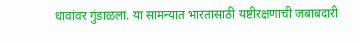धावांवर गुंडाळला. या सामन्यात भारतासाठी यष्टीरक्षणाची जबाबदारी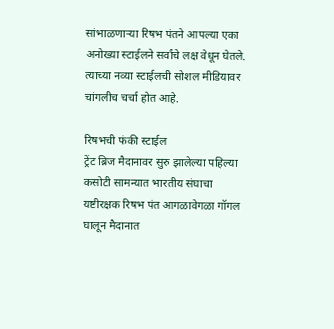सांभाळणाऱ्या रिषभ पंतने आपल्या एका अनोख्या स्टाईलने सर्वांचे लक्ष वेधून घेतले. त्याच्या नव्या स्टाईलची सोशल मीडियावर चांगलीच चर्चा होत आहे.

रिषभची फंकी स्टाईल
ट्रेंट ब्रिज मैदानावर सुरु झालेल्या पहिल्या कसोटी सामन्यात भारतीय संघाचा यष्टीरक्षक रिषभ पंत आगळावेगळा गॉगल घालून मैदानात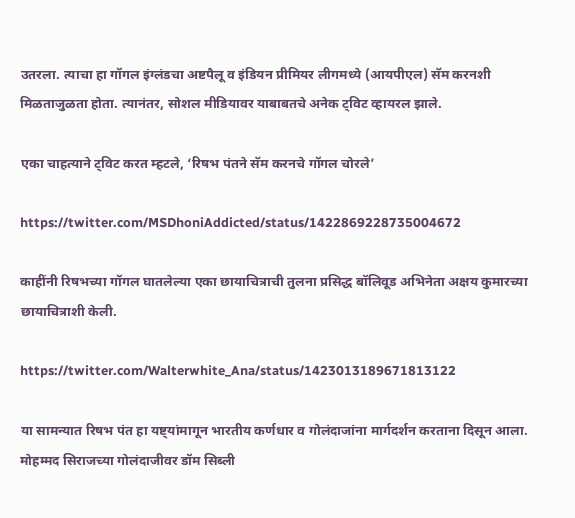उतरला. त्याचा हा गॉगल इंग्लंडचा अष्टपैलू व इंडियन प्रीमियर लीगमध्ये (आयपीएल) सॅम करनशी मिळताजुळता होता. त्यानंतर, सोशल मीडियावर याबाबतचे अनेक ट्विट व्हायरल झाले.

एका चाहत्याने ट्विट करत म्हटले, ‘रिषभ पंतने सॅम करनचे गॉगल चोरले’

https://twitter.com/MSDhoniAddicted/status/1422869228735004672

काहींनी रिषभच्या गॉगल घातलेल्या एका छायाचित्राची तुलना प्रसिद्ध बॉलिवूड अभिनेता अक्षय कुमारच्या छायाचित्राशी केली.

https://twitter.com/Walterwhite_Ana/status/1423013189671813122

या सामन्यात रिषभ पंत हा यष्ट्यांमागून भारतीय कर्णधार व गोलंदाजांना मार्गदर्शन करताना दिसून आला. मोहम्मद सिराजच्या गोलंदाजीवर डॉम सिब्ली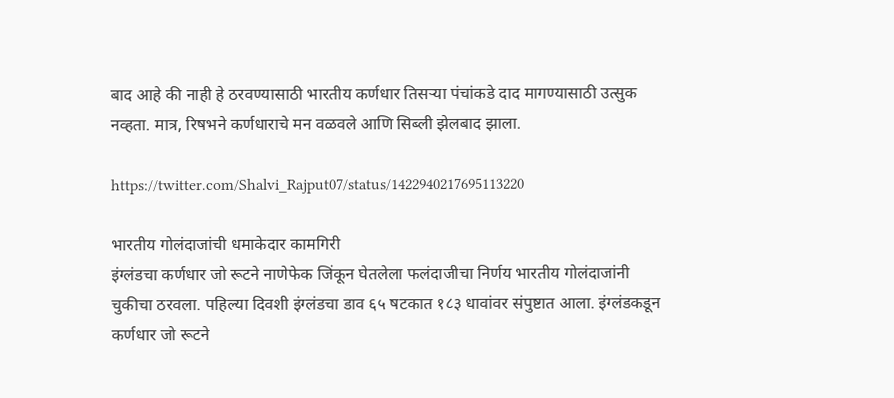बाद आहे की नाही हे ठरवण्यासाठी भारतीय कर्णधार तिसऱ्या पंचांकडे दाद मागण्यासाठी उत्सुक नव्हता. मात्र, रिषभने कर्णधाराचे मन वळवले आणि सिब्ली झेलबाद झाला.

https://twitter.com/Shalvi_Rajput07/status/1422940217695113220

भारतीय गोलंदाजांची धमाकेदार कामगिरी
इंग्लंडचा कर्णधार जो रूटने नाणेफेक जिंकून घेतलेला फलंदाजीचा निर्णय भारतीय गोलंदाजांनी चुकीचा ठरवला. पहिल्या दिवशी इंग्लंडचा डाव ६५ षटकात १८३ धावांवर संपुष्टात आला. इंग्लंडकडून कर्णधार जो रूटने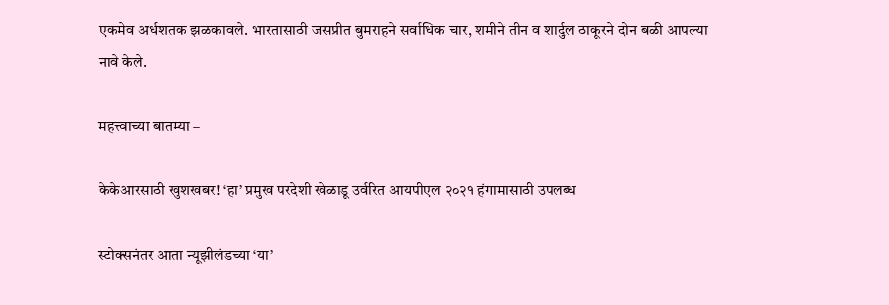एकमेव अर्धशतक झळकावले. भारतासाठी जसप्रीत बुमराहने सर्वाधिक चार, शमीने तीन व शार्दुल ठाकूरने दोन बळी आपल्या नावे केले.

महत्त्वाच्या बातम्या –

केकेआरसाठी खुशखबर! ‘हा’ प्रमुख परदेशी खेळाडू उर्वरित आयपीएल २०२१ हंगामासाठी उपलब्ध

स्टोक्सनंतर आता न्यूझीलंडच्या ‘या’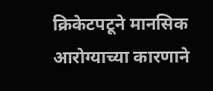क्रिकेटपटूने मानसिक आरोग्याच्या कारणाने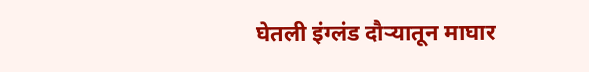घेतली इंग्लंड दौऱ्यातून माघार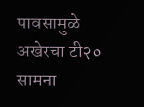पावसामुळे अखेरचा टी२० सामना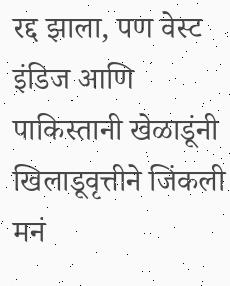रद्द झाला, पण वेस्ट इंडिज आणि पाकिस्तानी खेळाडूंनी खिलाडूवृत्तीने जिंकली मनं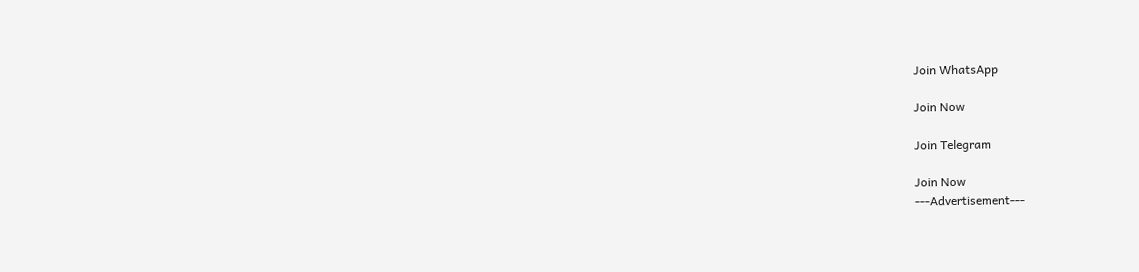Join WhatsApp

Join Now

Join Telegram

Join Now
---Advertisement---